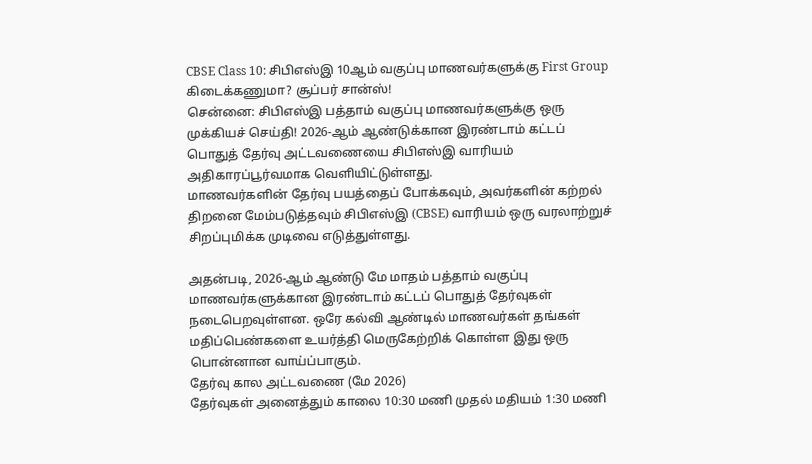CBSE Class 10: சிபிஎஸ்இ 10ஆம் வகுப்பு மாணவர்களுக்கு First Group கிடைக்கணுமா? சூப்பர் சான்ஸ்!
சென்னை: சிபிஎஸ்இ பத்தாம் வகுப்பு மாணவர்களுக்கு ஒரு முக்கியச் செய்தி! 2026-ஆம் ஆண்டுக்கான இரண்டாம் கட்டப் பொதுத் தேர்வு அட்டவணையை சிபிஎஸ்இ வாரியம் அதிகாரப்பூர்வமாக வெளியிட்டுள்ளது.
மாணவர்களின் தேர்வு பயத்தைப் போக்கவும், அவர்களின் கற்றல் திறனை மேம்படுத்தவும் சிபிஎஸ்இ (CBSE) வாரியம் ஒரு வரலாற்றுச் சிறப்புமிக்க முடிவை எடுத்துள்ளது.

அதன்படி, 2026-ஆம் ஆண்டு மே மாதம் பத்தாம் வகுப்பு மாணவர்களுக்கான இரண்டாம் கட்டப் பொதுத் தேர்வுகள் நடைபெறவுள்ளன. ஒரே கல்வி ஆண்டில் மாணவர்கள் தங்கள் மதிப்பெண்களை உயர்த்தி மெருகேற்றிக் கொள்ள இது ஒரு பொன்னான வாய்ப்பாகும்.
தேர்வு கால அட்டவணை (மே 2026)
தேர்வுகள் அனைத்தும் காலை 10:30 மணி முதல் மதியம் 1:30 மணி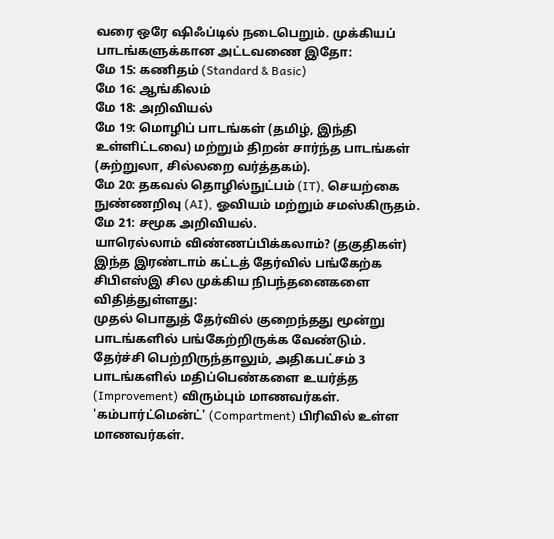வரை ஒரே ஷிஃப்டில் நடைபெறும். முக்கியப் பாடங்களுக்கான அட்டவணை இதோ:
மே 15: கணிதம் (Standard & Basic)
மே 16: ஆங்கிலம்
மே 18: அறிவியல்
மே 19: மொழிப் பாடங்கள் (தமிழ், இந்தி உள்ளிட்டவை) மற்றும் திறன் சார்ந்த பாடங்கள் (சுற்றுலா, சில்லறை வர்த்தகம்).
மே 20: தகவல் தொழில்நுட்பம் (IT), செயற்கை நுண்ணறிவு (AI), ஓவியம் மற்றும் சமஸ்கிருதம்.
மே 21: சமூக அறிவியல்.
யாரெல்லாம் விண்ணப்பிக்கலாம்? (தகுதிகள்)
இந்த இரண்டாம் கட்டத் தேர்வில் பங்கேற்க சிபிஎஸ்இ சில முக்கிய நிபந்தனைகளை விதித்துள்ளது:
முதல் பொதுத் தேர்வில் குறைந்தது மூன்று பாடங்களில் பங்கேற்றிருக்க வேண்டும்.
தேர்ச்சி பெற்றிருந்தாலும், அதிகபட்சம் 3 பாடங்களில் மதிப்பெண்களை உயர்த்த (Improvement) விரும்பும் மாணவர்கள்.
'கம்பார்ட்மென்ட்' (Compartment) பிரிவில் உள்ள மாணவர்கள்.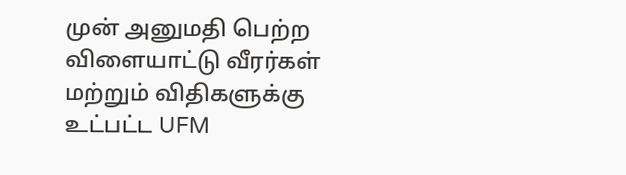முன் அனுமதி பெற்ற விளையாட்டு வீரர்கள் மற்றும் விதிகளுக்கு உட்பட்ட UFM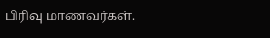பிரிவு மாணவர்கள்.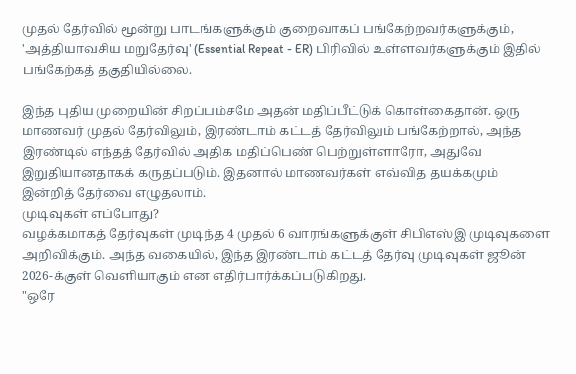முதல் தேர்வில் மூன்று பாடங்களுக்கும் குறைவாகப் பங்கேற்றவர்களுக்கும், 'அத்தியாவசிய மறுதேர்வு' (Essential Repeat - ER) பிரிவில் உள்ளவர்களுக்கும் இதில் பங்கேற்கத் தகுதியில்லை.

இந்த புதிய முறையின் சிறப்பம்சமே அதன் மதிப்பீட்டுக் கொள்கைதான். ஒரு மாணவர் முதல் தேர்விலும், இரண்டாம் கட்டத் தேர்விலும் பங்கேற்றால், அந்த இரண்டில் எந்தத் தேர்வில் அதிக மதிப்பெண் பெற்றுள்ளாரோ, அதுவே இறுதியானதாகக் கருதப்படும். இதனால் மாணவர்கள் எவ்வித தயக்கமும் இன்றித் தேர்வை எழுதலாம்.
முடிவுகள் எப்போது?
வழக்கமாகத் தேர்வுகள் முடிந்த 4 முதல் 6 வாரங்களுக்குள் சிபிஎஸ்இ முடிவுகளை அறிவிக்கும். அந்த வகையில், இந்த இரண்டாம் கட்டத் தேர்வு முடிவுகள் ஜூன் 2026-க்குள் வெளியாகும் என எதிர்பார்க்கப்படுகிறது.
"ஒரே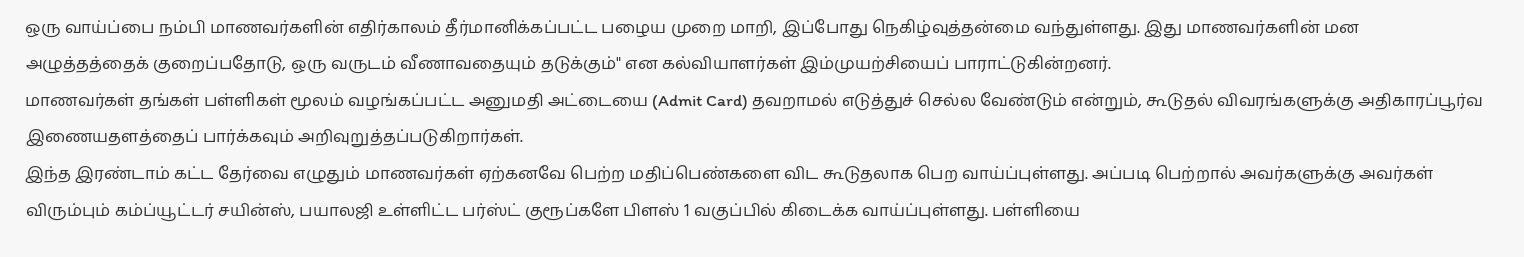ஒரு வாய்ப்பை நம்பி மாணவர்களின் எதிர்காலம் தீர்மானிக்கப்பட்ட பழைய முறை மாறி, இப்போது நெகிழ்வுத்தன்மை வந்துள்ளது. இது மாணவர்களின் மன அழுத்தத்தைக் குறைப்பதோடு, ஒரு வருடம் வீணாவதையும் தடுக்கும்" என கல்வியாளர்கள் இம்முயற்சியைப் பாராட்டுகின்றனர்.
மாணவர்கள் தங்கள் பள்ளிகள் மூலம் வழங்கப்பட்ட அனுமதி அட்டையை (Admit Card) தவறாமல் எடுத்துச் செல்ல வேண்டும் என்றும், கூடுதல் விவரங்களுக்கு அதிகாரப்பூர்வ இணையதளத்தைப் பார்க்கவும் அறிவுறுத்தப்படுகிறார்கள்.
இந்த இரண்டாம் கட்ட தேர்வை எழுதும் மாணவர்கள் ஏற்கனவே பெற்ற மதிப்பெண்களை விட கூடுதலாக பெற வாய்ப்புள்ளது. அப்படி பெற்றால் அவர்களுக்கு அவர்கள் விரும்பும் கம்ப்யூட்டர் சயின்ஸ், பயாலஜி உள்ளிட்ட பர்ஸ்ட் குரூப்களே பிளஸ் 1 வகுப்பில் கிடைக்க வாய்ப்புள்ளது. பள்ளியை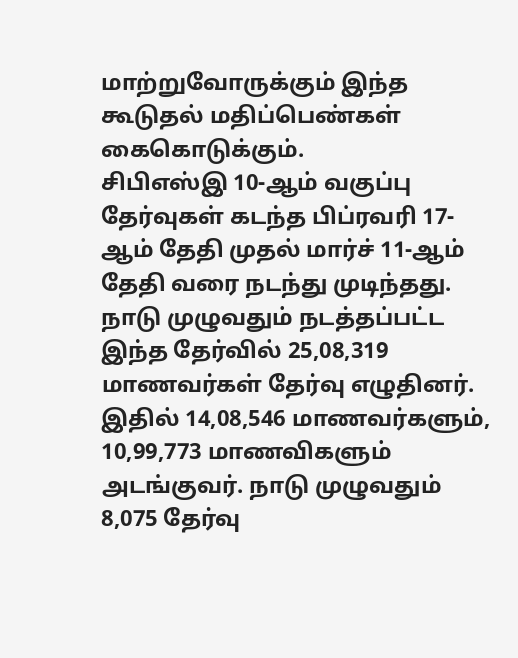மாற்றுவோருக்கும் இந்த கூடுதல் மதிப்பெண்கள் கைகொடுக்கும்.
சிபிஎஸ்இ 10-ஆம் வகுப்பு தேர்வுகள் கடந்த பிப்ரவரி 17-ஆம் தேதி முதல் மார்ச் 11-ஆம் தேதி வரை நடந்து முடிந்தது. நாடு முழுவதும் நடத்தப்பட்ட இந்த தேர்வில் 25,08,319 மாணவர்கள் தேர்வு எழுதினர். இதில் 14,08,546 மாணவர்களும், 10,99,773 மாணவிகளும் அடங்குவர். நாடு முழுவதும் 8,075 தேர்வு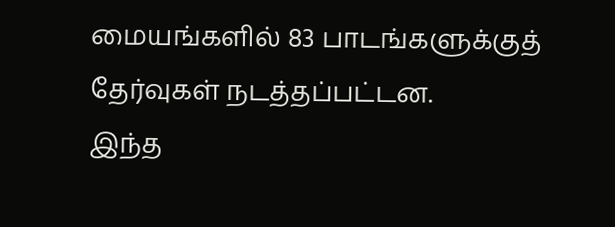மையங்களில் 83 பாடங்களுக்குத் தேர்வுகள் நடத்தப்பட்டன.
இந்த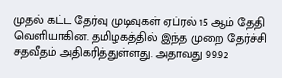முதல் கட்ட தேர்வு முடிவுகள் ஏப்ரல் 15 ஆம் தேதி வெளியாகின. தமிழகத்தில் இந்த முறை தேர்ச்சி சதவீதம் அதிகரித்துள்ளது. அதாவது 99.92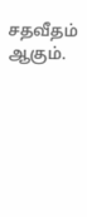சதவீதம் ஆகும்.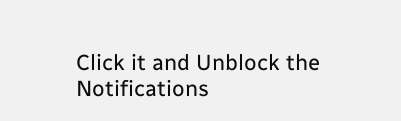Click it and Unblock the Notifications